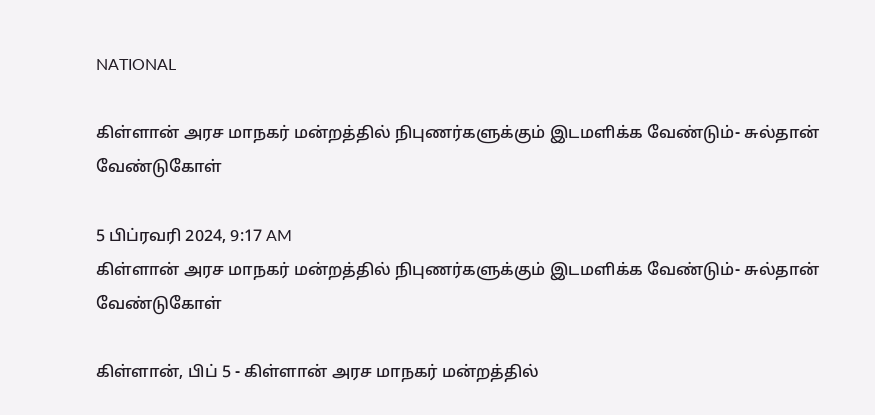NATIONAL

கிள்ளான் அரச மாநகர் மன்றத்தில் நிபுணர்களுக்கும் இடமளிக்க வேண்டும்- சுல்தான் வேண்டுகோள்

5 பிப்ரவரி 2024, 9:17 AM
கிள்ளான் அரச மாநகர் மன்றத்தில் நிபுணர்களுக்கும் இடமளிக்க வேண்டும்- சுல்தான் வேண்டுகோள்

கிள்ளான், பிப் 5 - கிள்ளான் அரச மாநகர் மன்றத்தில்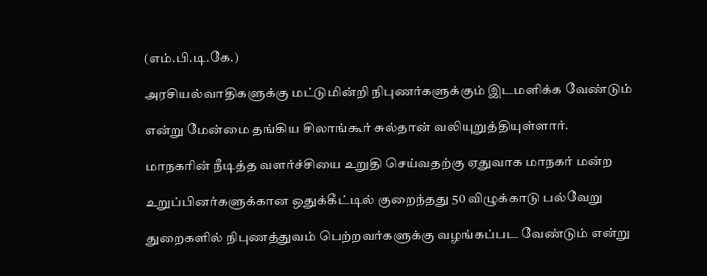(எம்.பி.டி.கே.)

அரசியல்வாதிகளுக்கு மட்டுமின்றி நிபுணர்களுக்கும் இடமளிக்க வேண்டும்

என்று மேன்மை தங்கிய சிலாங்கூர் சுல்தான் வலியுறுத்தியுள்ளார்.

மாநகரின் நீடித்த வளர்ச்சியை உறுதி செய்வதற்கு ஏதுவாக மாநகர் மன்ற

உறுப்பினர்களுக்கான ஒதுக்கீட்டில் குறைந்தது 50 விழுக்காடு பல்வேறு

துறைகளில் நிபுணத்துவம் பெற்றவர்களுக்கு வழங்கப்பட வேண்டும் என்று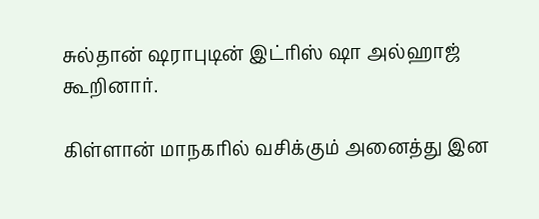சுல்தான் ஷராபுடின் இட்ரிஸ் ஷா அல்ஹாஜ் கூறினார்.

கிள்ளான் மாநகரில் வசிக்கும் அனைத்து இன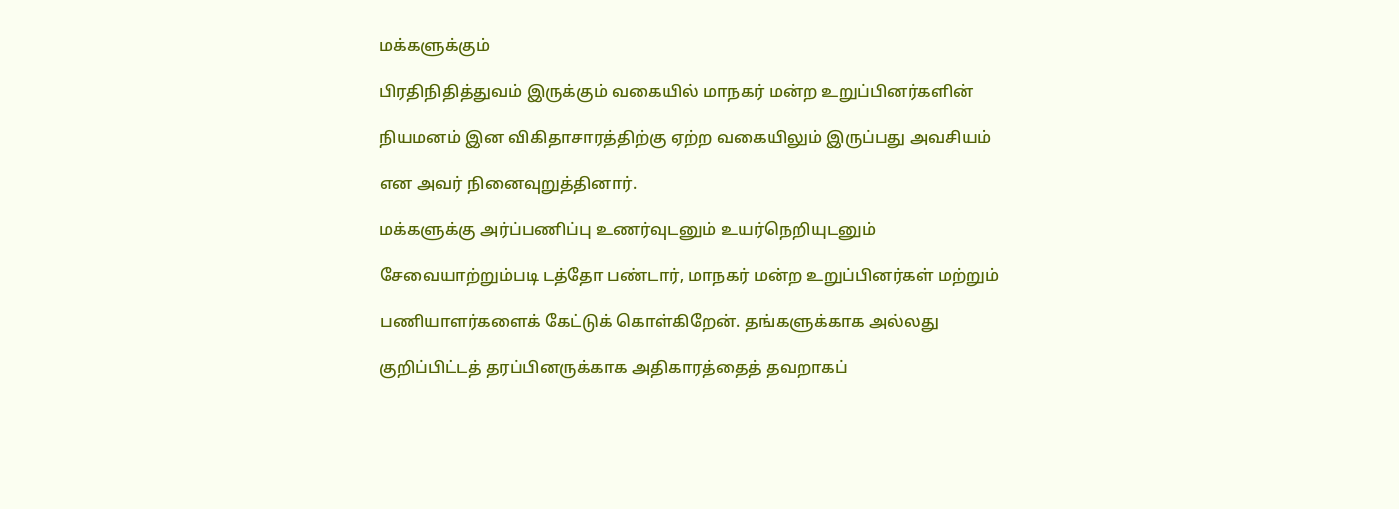மக்களுக்கும்

பிரதிநிதித்துவம் இருக்கும் வகையில் மாநகர் மன்ற உறுப்பினர்களின்

நியமனம் இன விகிதாசாரத்திற்கு ஏற்ற வகையிலும் இருப்பது அவசியம்

என அவர் நினைவுறுத்தினார்.

மக்களுக்கு அர்ப்பணிப்பு உணர்வுடனும் உயர்நெறியுடனும்

சேவையாற்றும்படி டத்தோ பண்டார், மாநகர் மன்ற உறுப்பினர்கள் மற்றும்

பணியாளர்களைக் கேட்டுக் கொள்கிறேன். தங்களுக்காக அல்லது

குறிப்பிட்டத் தரப்பினருக்காக அதிகாரத்தைத் தவறாகப்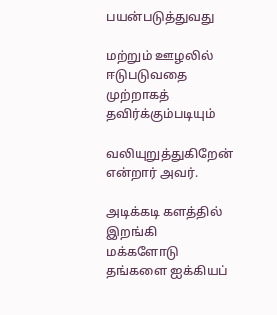பயன்படுத்துவது

மற்றும் ஊழலில் ஈடுபடுவதை முற்றாகத் தவிர்க்கும்படியும்

வலியுறுத்துகிறேன் என்றார் அவர்.

அடிக்கடி களத்தில் இறங்கி மக்களோடு தங்களை ஐக்கியப்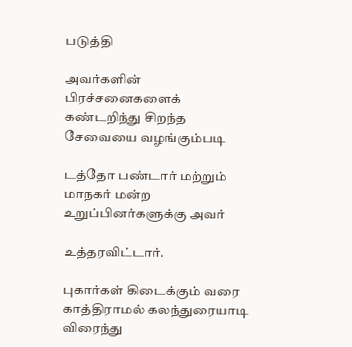படுத்தி

அவர்களின் பிரச்சனைகளைக் கண்டறிந்து சிறந்த சேவையை வழங்கும்படி

டத்தோ பண்டார் மற்றும் மாநகர் மன்ற உறுப்பினர்களுக்கு அவர்

உத்தரவிட்டார்.

புகார்கள் கிடைக்கும் வரை காத்திராமல் கலந்துரையாடி விரைந்து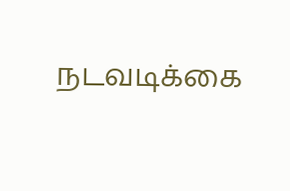நடவடிக்கை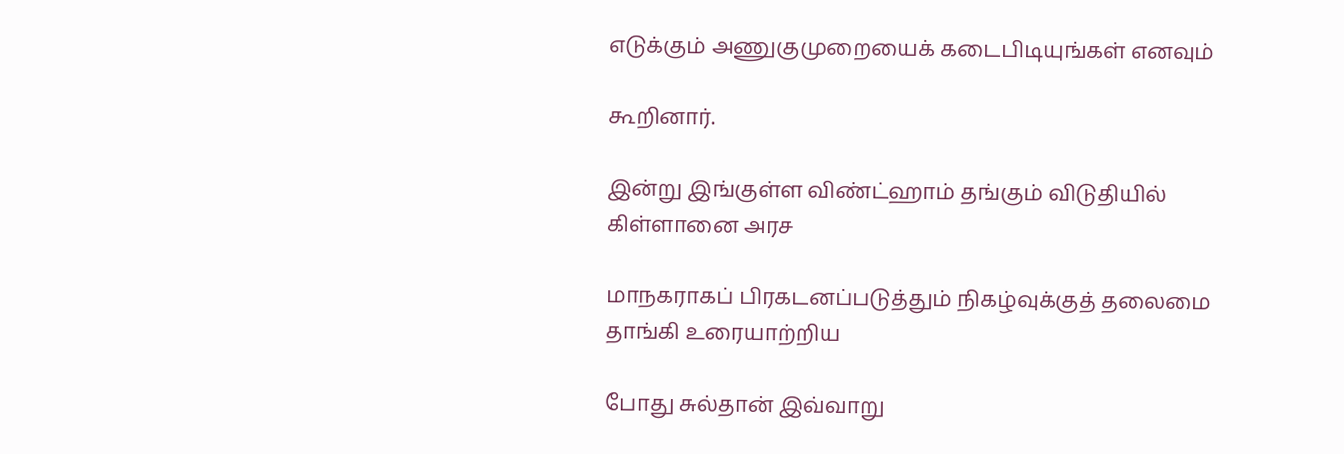எடுக்கும் அணுகுமுறையைக் கடைபிடியுங்கள் எனவும்

கூறினார்.

இன்று இங்குள்ள விண்ட்ஹாம் தங்கும் விடுதியில் கிள்ளானை அரச

மாநகராகப் பிரகடனப்படுத்தும் நிகழ்வுக்குத் தலைமை தாங்கி உரையாற்றிய

போது சுல்தான் இவ்வாறு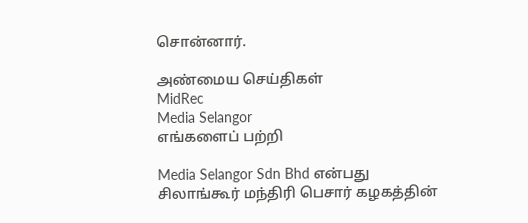சொன்னார்.

அண்மைய செய்திகள்
MidRec
Media Selangor
எங்களைப் பற்றி

Media Selangor Sdn Bhd என்பது சிலாங்கூர் மந்திரி பெசார் கழகத்தின்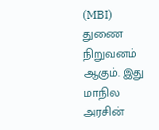(MBI) துணை நிறுவனம் ஆகும். இது மாநில அரசின்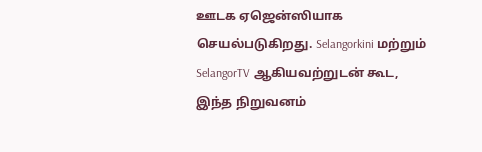ஊடக ஏஜென்ஸியாக செயல்படுகிறது. Selangorkini மற்றும் SelangorTV ஆகியவற்றுடன் கூட, இந்த நிறுவனம்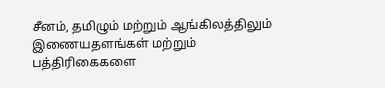சீனம், தமிழும் மற்றும் ஆங்கிலத்திலும் இணையதளங்கள் மற்றும் பத்திரிகைகளை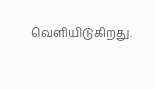வெளியிடுகிறது.